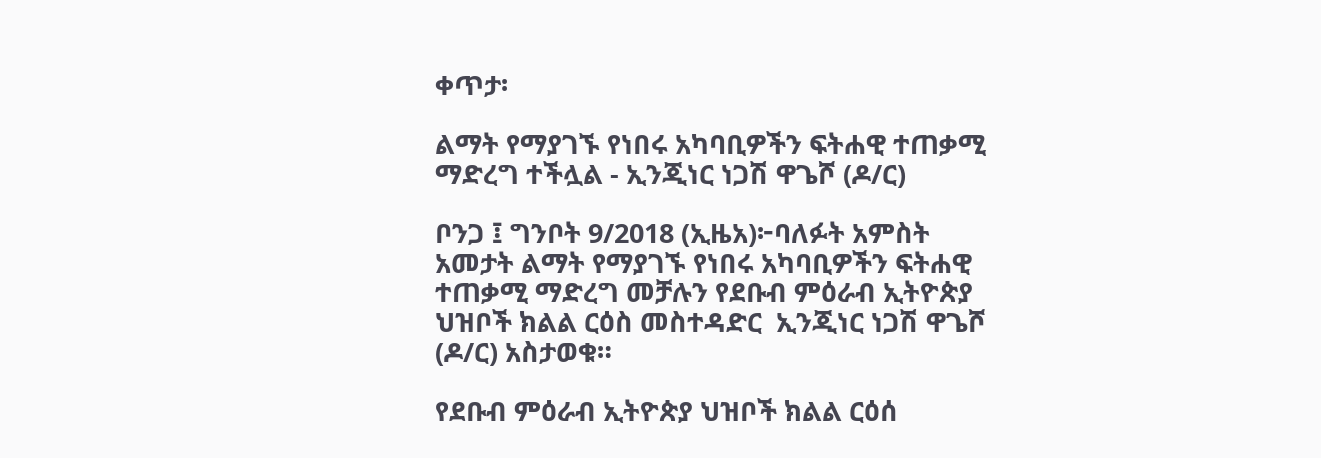ቀጥታ፡

ልማት የማያገኙ የነበሩ አካባቢዎችን ፍትሐዊ ተጠቃሚ ማድረግ ተችሏል - ኢንጂነር ነጋሽ ዋጌሾ (ዶ/ር)

ቦንጋ ፤ ግንቦት 9/2018 (ኢዜአ)፦ባለፉት አምስት አመታት ልማት የማያገኙ የነበሩ አካባቢዎችን ፍትሐዊ ተጠቃሚ ማድረግ መቻሉን የደቡብ ምዕራብ ኢትዮጵያ ህዝቦች ክልል ርዕስ መስተዳድር  ኢንጂነር ነጋሽ ዋጌሾ (ዶ/ር) አስታወቁ።

የደቡብ ምዕራብ ኢትዮጵያ ህዝቦች ክልል ርዕሰ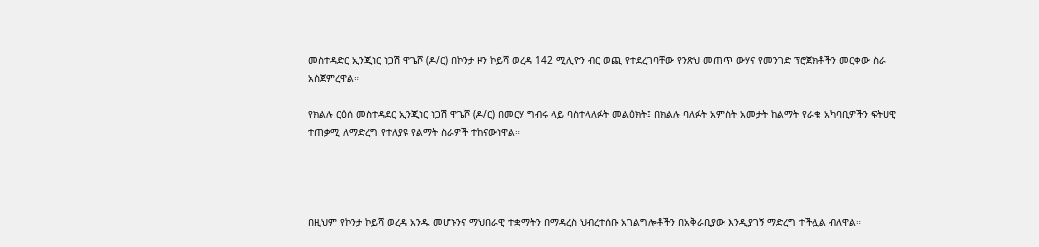መስተዳድር ኢንጂነር ነጋሽ ዋጌሾ (ዶ/ር) በኮንታ ዞን ኮይሻ ወረዳ 142 ሚሊዮን ብር ወጪ የተደረገባቸው የንጽህ መጠጥ ውሃና የመንገድ ፕሮጀክቶችን መርቀው ስራ አስጀምረዋል።

የክልሉ ርዕሰ መስተዳደር ኢንጂነር ነጋሽ ዋጌሾ (ዶ/ር) በመርሃ ግብሩ ላይ ባስተላለፉት መልዕክት፤ በክልሉ ባለፉት አምስት አመታት ከልማት የራቁ አካባቢዎችን ፍትሀዊ ተጠቃሚ ለማድረግ የተለያዩ የልማት ስራዎች ተከናውነዋል።




በዚህም የኮንታ ኮይሻ ወረዳ አንዱ መሆኑንና ማህበራዊ ተቋማትን በማዳረስ ህብረተሰቡ አገልግሎቶችን በአቅራቢያው እንዲያገኝ ማድረግ ተችሏል ብለዋል።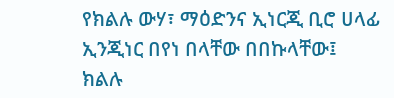የክልሉ ውሃ፣ ማዕድንና ኢነርጂ ቢሮ ሀላፊ ኢንጂነር በየነ በላቸው በበኩላቸው፤  ክልሉ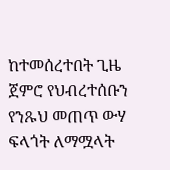ከተመሰረተበት ጊዜ ጀምሮ የህብረተሰቡን የንጹህ መጠጥ ውሃ ፍላጎት ለማሟላት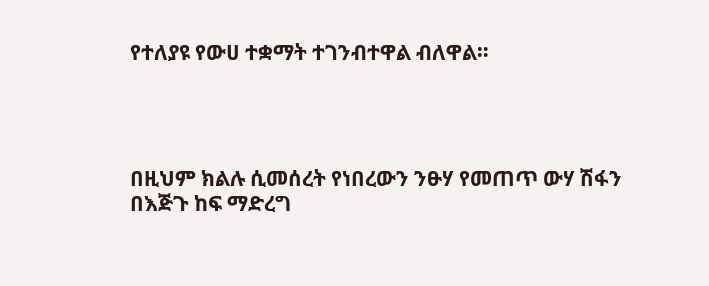የተለያዩ የውሀ ተቋማት ተገንብተዋል ብለዋል።




በዚህም ክልሉ ሲመሰረት የነበረውን ንፁሃ የመጠጥ ውሃ ሽፋን  በእጅጉ ከፍ ማድረግ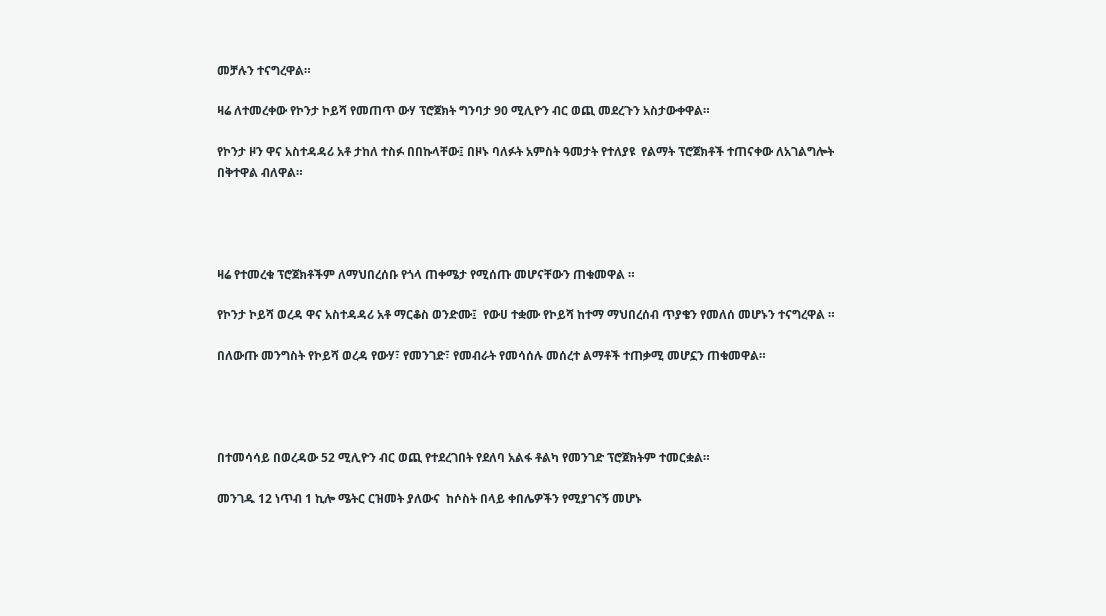መቻሉን ተናግረዋል።

ዛሬ ለተመረቀው የኮንታ ኮይሻ የመጠጥ ውሃ ፕሮጀክት ግንባታ 90 ሚሊዮን ብር ወጪ መደረጉን አስታውቀዋል።

የኮንታ ዞን ዋና አስተዳዳሪ አቶ ታከለ ተስፉ በበኩላቸው፤ በዞኑ ባለፉት አምስት ዓመታት የተለያዩ  የልማት ፕሮጀክቶች ተጠናቀው ለአገልግሎት በቅተዋል ብለዋል።




ዛሬ የተመረቁ ፕሮጀክቶችም ለማህበረሰቡ የጎላ ጠቀሜታ የሚሰጡ መሆናቸውን ጠቁመዋል ።

የኮንታ ኮይሻ ወረዳ ዋና አስተዳዳሪ አቶ ማርቆስ ወንድሙ፤  የውሀ ተቋሙ የኮይሻ ከተማ ማህበረሰብ ጥያቄን የመለሰ መሆኑን ተናግረዋል ።

በለውጡ መንግስት የኮይሻ ወረዳ የውሃ፣ የመንገድ፣ የመብራት የመሳሰሉ መሰረተ ልማቶች ተጠቃሚ መሆኗን ጠቁመዋል።




በተመሳሳይ በወረዳው 52 ሚሊዮን ብር ወጪ የተደረገበት የደለባ አልፋ ቶልካ የመንገድ ፕሮጀክትም ተመርቋል።

መንገዱ 12 ነጥብ 1 ኪሎ ሜትር ርዝመት ያለውና  ከሶስት በላይ ቀበሌዎችን የሚያገናኝ መሆኑ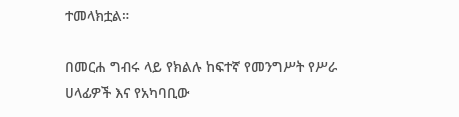ተመላክቷል።

በመርሐ ግብሩ ላይ የክልሉ ከፍተኛ የመንግሥት የሥራ ሀላፊዎች እና የአካባቢው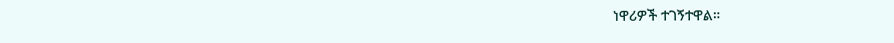ነዋሪዎች ተገኝተዋል።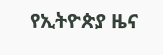የኢትዮጵያ ዜና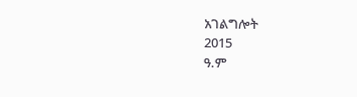አገልግሎት
2015
ዓ.ም